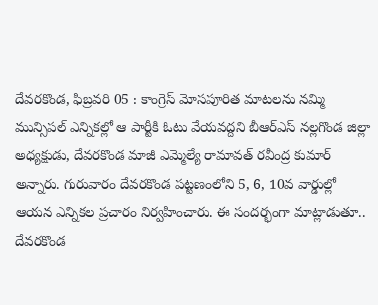దేవరకొండ, ఫిబ్రవరి 05 : కాంగ్రెస్ మోసపూరిత మాటలను నమ్మి మున్సిపల్ ఎన్నికల్లో ఆ పార్టీకి ఓటు వేయవద్దని బీఆర్ఎస్ నల్లగొండ జిల్లా అధ్యక్షుడు, దేవరకొండ మాజీ ఎమ్మెల్యే రామావత్ రవీంద్ర కుమార్ అన్నారు. గురువారం దేవరకొండ పట్టణంలోని 5, 6, 10వ వార్డుల్లో ఆయన ఎన్నికల ప్రచారం నిర్వహించారు. ఈ సందర్భంగా మాట్లాడుతూ.. దేవరకొండ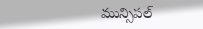మున్సిపల్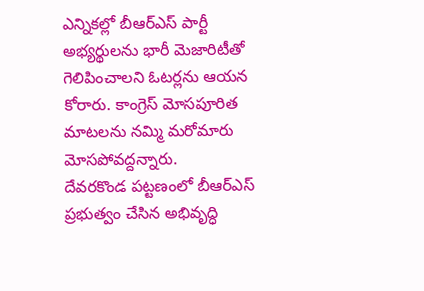ఎన్నికల్లో బీఆర్ఎస్ పార్టీ అభ్యర్థులను భారీ మెజారిటీతో గెలిపించాలని ఓటర్లను ఆయన కోరారు. కాంగ్రెస్ మోసపూరిత మాటలను నమ్మి మరోమారు మోసపోవద్దన్నారు.
దేవరకొండ పట్టణంలో బీఆర్ఎస్ ప్రభుత్వం చేసిన అభివృద్ధి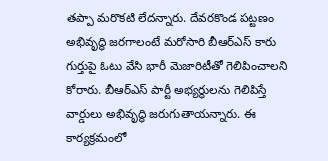తప్పా మరొకటి లేదన్నారు. దేవరకొండ పట్టణం అభివృద్ధి జరగాలంటే మరోసారి బీఆర్ఎస్ కారు గుర్తుపై ఓటు వేసి భారీ మెజారిటీతో గెలిపించాలని కోరారు. బీఆర్ఎస్ పార్టీ అభ్యర్థులను గెలిపిస్తే వార్డులు అభివృద్ధి జరుగుతాయన్నారు. ఈ కార్యక్రమంలో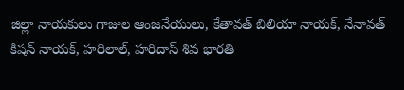జిల్లా నాయకులు గాజుల ఆంజనేయులు, కేతావత్ బిలియా నాయక్, నేనావత్ కిషన్ నాయక్, హరిలాల్, హరిదాస్ శివ భారతి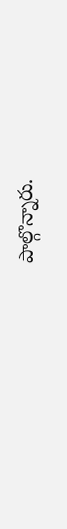పాల్గొన్నారు.